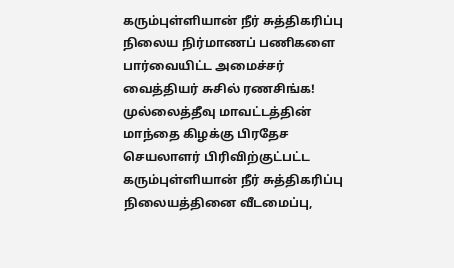கரும்புள்ளியான் நீர் சுத்திகரிப்பு நிலைய நிர்மாணப் பணிகளை பார்வையிட்ட அமைச்சர் வைத்தியர் சுசில் ரணசிங்க! முல்லைத்தீவு மாவட்டத்தின் மாந்தை கிழக்கு பிரதேச செயலாளர் பிரிவிற்குட்பட்ட கரும்புள்ளியான் நீர் சுத்திகரிப்பு நிலையத்தினை வீடமைப்பு,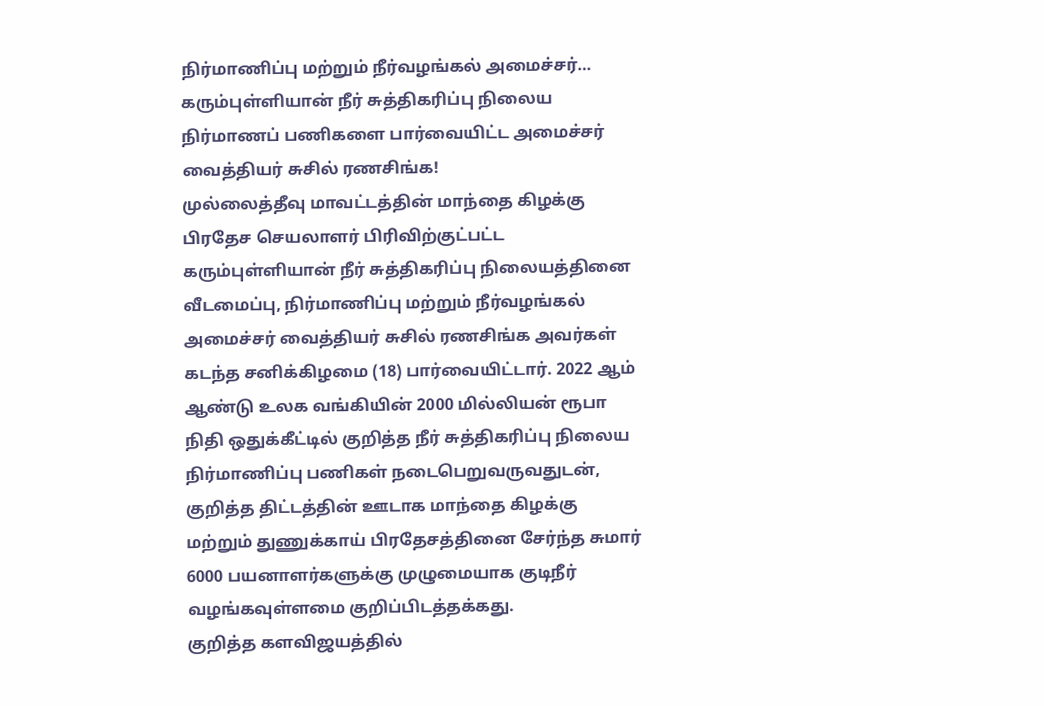நிர்மாணிப்பு மற்றும் நீர்வழங்கல் அமைச்சர்…
கரும்புள்ளியான் நீர் சுத்திகரிப்பு நிலைய நிர்மாணப் பணிகளை பார்வையிட்ட அமைச்சர் வைத்தியர் சுசில் ரணசிங்க!
முல்லைத்தீவு மாவட்டத்தின் மாந்தை கிழக்கு பிரதேச செயலாளர் பிரிவிற்குட்பட்ட கரும்புள்ளியான் நீர் சுத்திகரிப்பு நிலையத்தினை வீடமைப்பு, நிர்மாணிப்பு மற்றும் நீர்வழங்கல் அமைச்சர் வைத்தியர் சுசில் ரணசிங்க அவர்கள் கடந்த சனிக்கிழமை (18) பார்வையிட்டார். 2022 ஆம் ஆண்டு உலக வங்கியின் 2000 மில்லியன் ரூபா நிதி ஒதுக்கீட்டில் குறித்த நீர் சுத்திகரிப்பு நிலைய நிர்மாணிப்பு பணிகள் நடைபெறுவருவதுடன், குறித்த திட்டத்தின் ஊடாக மாந்தை கிழக்கு மற்றும் துணுக்காய் பிரதேசத்தினை சேர்ந்த சுமார் 6000 பயனாளர்களுக்கு முழுமையாக குடிநீர் வழங்கவுள்ளமை குறிப்பிடத்தக்கது.
குறித்த களவிஜயத்தில்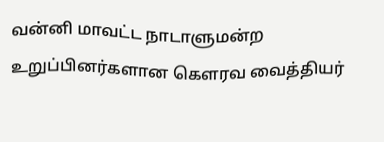வன்னி மாவட்ட நாடாளுமன்ற உறுப்பினர்களான கௌரவ வைத்தியர்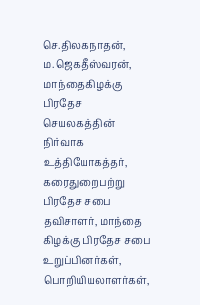செ.திலகநாதன், ம.ஜெகதீஸ்வரன், மாந்தைகிழக்கு பிரதேச செயலகத்தின் நிர்வாக உத்தியோகத்தர், கரைதுறைபற்று பிரதேச சபை தவிசாளர், மாந்தை கிழக்கு பிரதேச சபை உறுப்பினர்கள், பொறியியலாளர்கள்,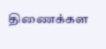திணைக்கள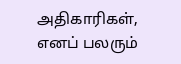அதிகாரிகள், எனப் பலரும்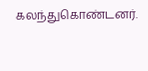கலந்துகொண்டனர்.